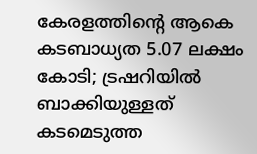കേരളത്തിന്റെ ആകെ കടബാധ്യത 5.07 ലക്ഷം കോടി; ട്രഷറിയില്‍ ബാക്കിയുള്ളത് കടമെടുത്ത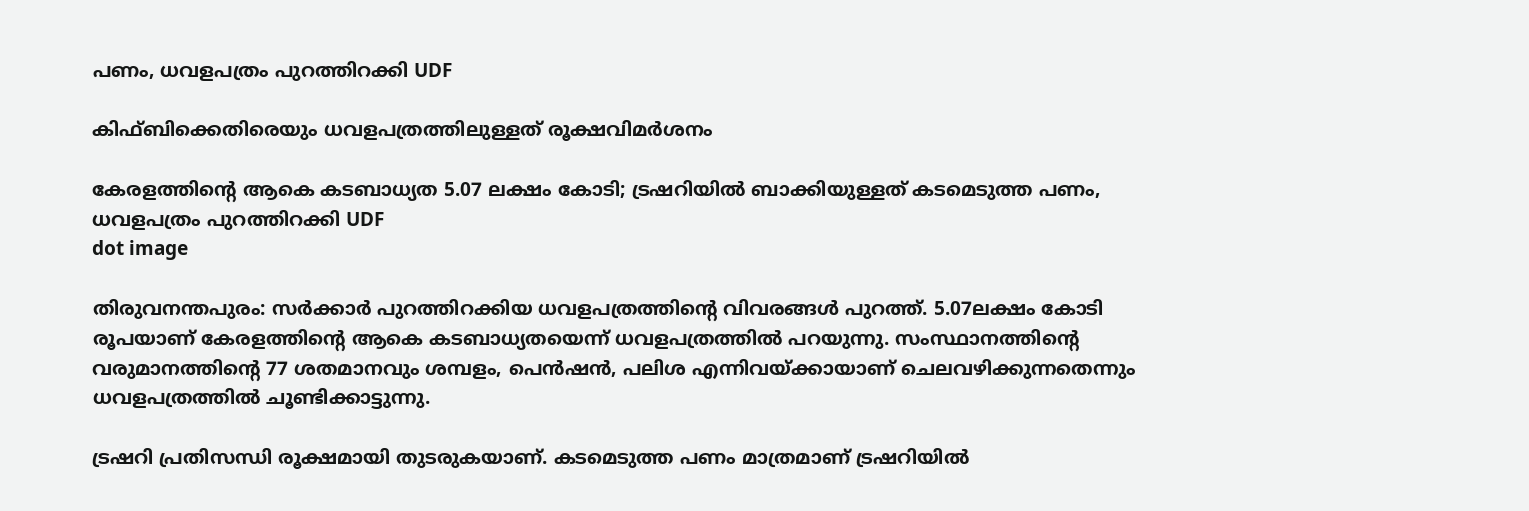പണം, ധവളപത്രം പുറത്തിറക്കി UDF

കിഫ്ബിക്കെതിരെയും ധവളപത്രത്തിലുള്ളത് രൂക്ഷവിമര്‍ശനം

കേരളത്തിന്റെ ആകെ കടബാധ്യത 5.07 ലക്ഷം കോടി; ട്രഷറിയില്‍ ബാക്കിയുള്ളത് കടമെടുത്ത പണം, ധവളപത്രം പുറത്തിറക്കി UDF
dot image

തിരുവനന്തപുരം: സര്‍ക്കാര്‍ പുറത്തിറക്കിയ ധവളപത്രത്തിന്റെ വിവരങ്ങള്‍ പുറത്ത്. 5.07ലക്ഷം കോടി രൂപയാണ് കേരളത്തിന്റെ ആകെ കടബാധ്യതയെന്ന് ധവളപത്രത്തില്‍ പറയുന്നു. സംസ്ഥാനത്തിന്റെ വരുമാനത്തിന്റെ 77 ശതമാനവും ശമ്പളം, പെന്‍ഷന്‍, പലിശ എന്നിവയ്ക്കായാണ് ചെലവഴിക്കുന്നതെന്നും ധവളപത്രത്തില്‍ ചൂണ്ടിക്കാട്ടുന്നു.

ട്രഷറി പ്രതിസന്ധി രൂക്ഷമായി തുടരുകയാണ്. കടമെടുത്ത പണം മാത്രമാണ് ട്രഷറിയില്‍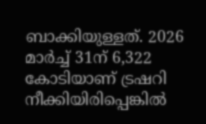ബാക്കിയുള്ളത്. 2026 മാര്‍ച്ച് 31ന് 6,322 കോടിയാണ് ട്രഷറി നീക്കിയിരിപ്പെങ്കില്‍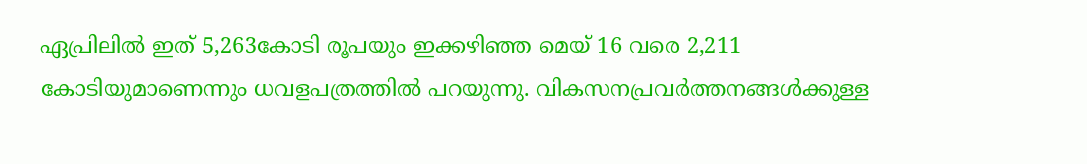ഏപ്രിലില്‍ ഇത് 5,263കോടി രൂപയും ഇക്കഴിഞ്ഞ മെയ് 16 വരെ 2,211 കോടിയുമാണെന്നും ധവളപത്രത്തില്‍ പറയുന്നു. വികസനപ്രവര്‍ത്തനങ്ങള്‍ക്കുള്ള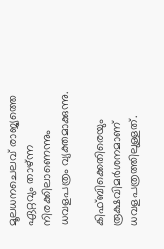മൂലധനചെലവ് രാജ്യത്തെ ഏറ്റവും താഴ്ന്ന നിരക്കിലാണെന്നും ധവളപത്രം വ്യക്തമാക്കുന്നു.

കിഫ്ബിക്കെതിരെയും രൂക്ഷവിമര്‍ശനമാണ് ധവളപത്രത്തിലുള്ളത്.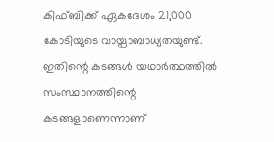കിഫ്ബിക്ക് ഏകദേശം 21,000 കോടിയുടെ വായ്പാബാധ്യതയുണ്ട്. ഇതിന്റെ കടങ്ങള്‍ യഥാര്‍ത്ഥത്തില്‍ സംസ്ഥാനത്തിന്റെ കടങ്ങളാണെന്നാണ്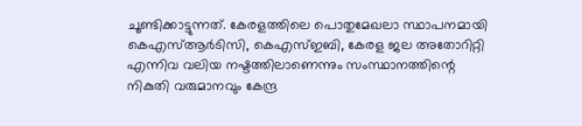ചൂണ്ടിക്കാട്ടുന്നത്. കേരളത്തിലെ പൊതുമേഖലാ സ്ഥാപനമായി കെഎസ്ആര്‍ടിസി, കെഎസ്ഇബി, കേരള ജല അതോറിറ്റി എന്നിവ വലിയ നഷ്ടത്തിലാണെന്നും സംസ്ഥാനത്തിന്റെ നികുതി വരുമാനവും കേന്ദ്ര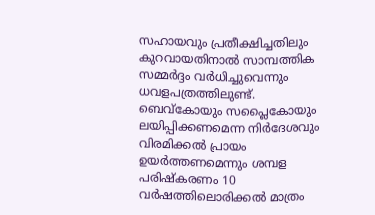സഹായവും പ്രതീക്ഷിച്ചതിലും കുറവായതിനാല്‍ സാമ്പത്തിക സമ്മര്‍ദ്ദം വര്‍ധിച്ചുവെന്നും ധവളപത്രത്തിലുണ്ട്. ബെവ്‌കോയും സപ്ലൈകോയും ലയിപ്പിക്കണമെന്ന നിര്‍ദേശവും വിരമിക്കൽ പ്രായം ഉയർത്തണമെന്നും ശമ്പള പരിഷ്കരണം 10 വർഷത്തിലൊരിക്കൽ മാത്രം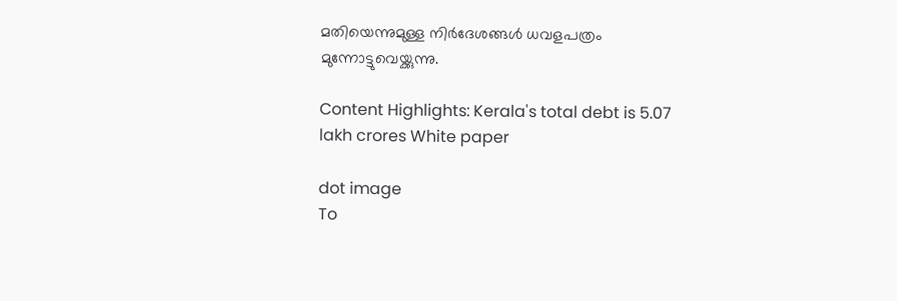മതിയെന്നുമുള്ള നിർദേശങ്ങള്‍ ധവളപത്രം മുന്നോട്ടുവെയ്ക്കുന്നു.

Content Highlights: Kerala's total debt is 5.07 lakh crores White paper

dot image
To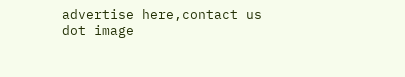advertise here,contact us
dot image